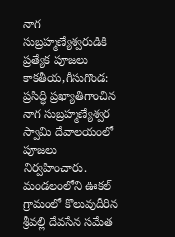నాగ సుబ్రహ్మణ్యేశ్వరుడికి ప్రత్యేక పూజలు
కాకతీయ,గీసుగొండ: ప్రసిద్ధి ప్రఖ్యాతిగాంచిన నాగ సుబ్రహ్మణ్యేశ్వర స్వామి దేవాలయంలో పూజలు నిర్వహించారు. మండలంలోని ఊకల్ గ్రామంలో కొలువుదీరిన శ్రీవల్లి దేవసేన సమేత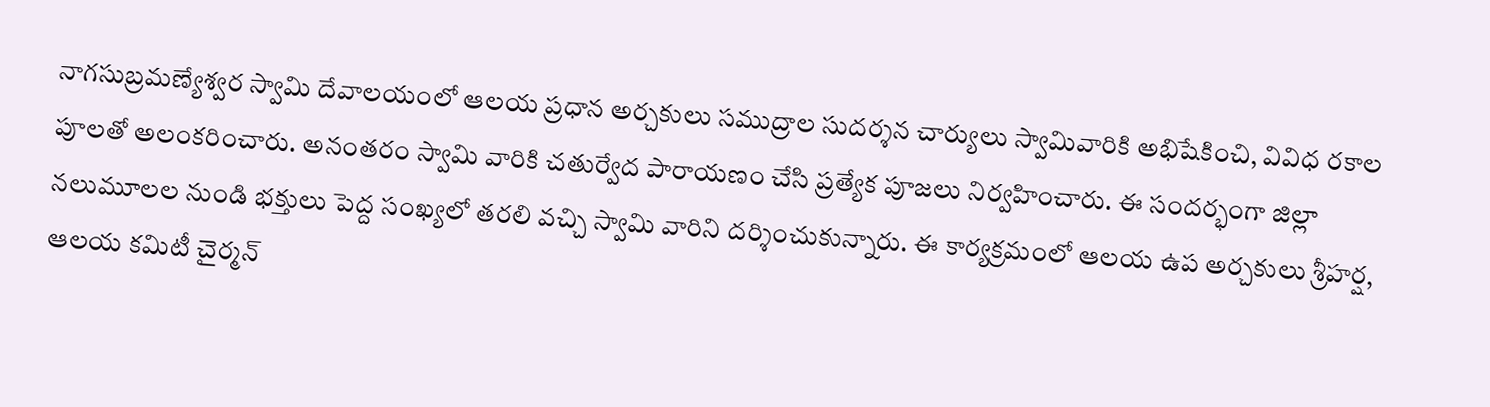నాగసుబ్రమణ్యేశ్వర స్వామి దేవాలయంలో ఆలయ ప్రధాన అర్చకులు సముద్రాల సుదర్శన చార్యులు స్వామివారికి అభిషేకించి, వివిధ రకాల పూలతో అలంకరించారు. అనంతరం స్వామి వారికి చతుర్వేద పారాయణం చేసి ప్రత్యేక పూజలు నిర్వహించారు. ఈ సందర్భంగా జిల్లా నలుమూలల నుండి భక్తులు పెద్ద సంఖ్యలో తరలి వచ్చి స్వామి వారిని దర్శించుకున్నారు. ఈ కార్యక్రమంలో ఆలయ ఉప అర్చకులు శ్రీహర్ష, ఆలయ కమిటీ చైర్మన్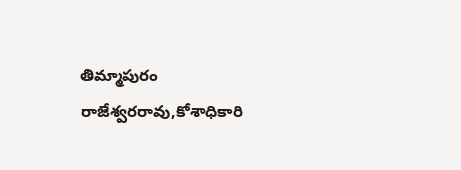తిమ్మాపురం రాజేశ్వరరావు,కోశాధికారి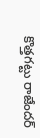కొత్తగట్టు రాజేందర్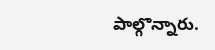పాల్గొన్నారు.